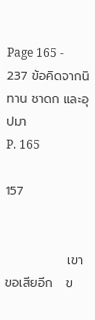Page 165 - 237 ข้อคิดจากนิทาน ชาดก และอุปมา
P. 165

157


              เขาขอเสียอีก   ข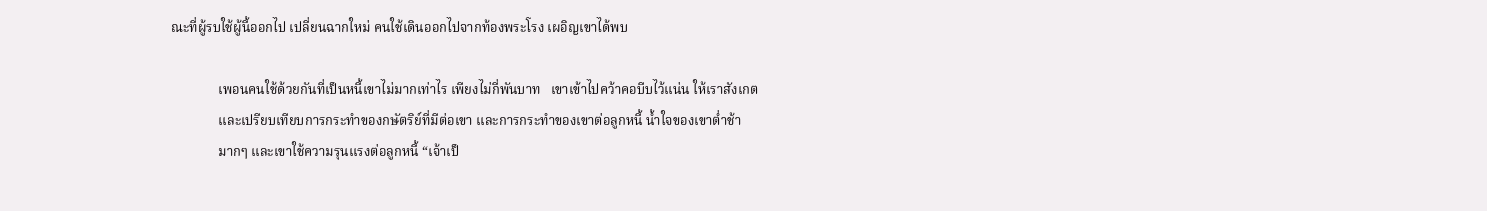ณะที่ผู้รบใช้ผู้นี้ออกไป เปลี่ยนฉากใหม่ คนใช้เดินออกไปจากท้องพระโรง เผอิญเขาได้พบ

              เพอนคนใช้ด้วยกันที่เป็นหนี้เขาไม่มากเท่าไร เพียงไม่กี่พันบาท   เขาเข้าไปคว้าคอบีบไว้แน่น ให้เราสังเกต
              และเปรียบเทียบการกระทำของกษัตริย์ที่มีต่อเขา และการกระทำของเขาต่อลูกหนี้ น้ำใจของเขาต่ำช้า
              มากๆ และเขาใช้ความรุนแรงต่อลูกหนี้ “เจ้าเป็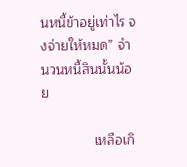นหนี้ข้าอยู่เท่าไร จงจ่ายให้หมด” จำนวนหนี้สินนั้นน้อย

              เหลือเกิ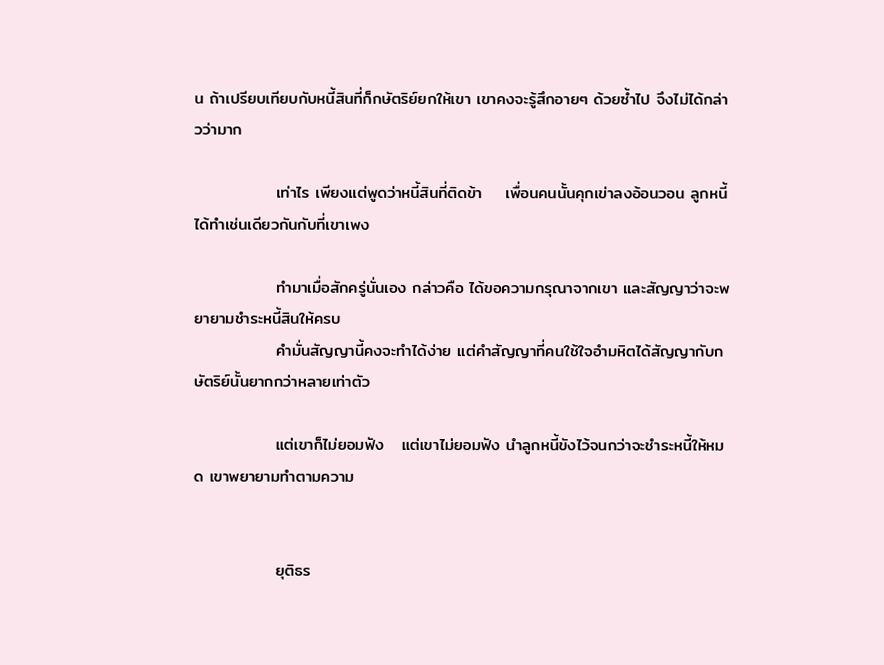น ถ้าเปรียบเทียบกับหนี้สินที่ก็กษัตริย์ยกให้เขา เขาคงจะรู้สึกอายๆ ด้วยซ้ำไป จึงไม่ได้กล่าวว่ามาก

              เท่าไร เพียงแต่พูดว่าหนี้สินที่ติดข้า    เพื่อนคนนั้นคุกเข่าลงอ้อนวอน ลูกหนี้ได้ทำเช่นเดียวกันกับที่เขาเพง

              ทำมาเมื่อสักครู่นั่นเอง กล่าวคือ ได้ขอความกรุณาจากเขา และสัญญาว่าจะพยายามชำระหนี้สินให้ครบ
              คำมั่นสัญญานี้คงจะทำได้ง่าย แต่คำสัญญาที่คนใช้ใจอำมหิตได้สัญญากับกษัตริย์นั้นยากกว่าหลายเท่าตัว

              แต่เขาก็ไม่ยอมฟัง   แต่เขาไม่ยอมฟัง นำลูกหนี้ขังไว้จนกว่าจะชำระหนี้ให้หมด เขาพยายามทำตามความ


              ยุติธร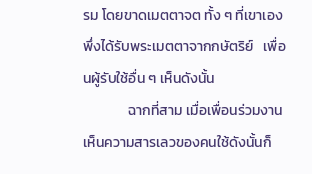รม โดยขาดเมตตาจต ทั้ง ๆ ที่เขาเองพึ่งได้รับพระเมตตาจากกษัตริย์   เพื่อนผู้รับใช้อื่น ๆ เห็นดังนั้น
              ฉากที่สาม เมื่อเพื่อนร่วมงานเห็นความสารเลวของคนใช้ดังนั้นก็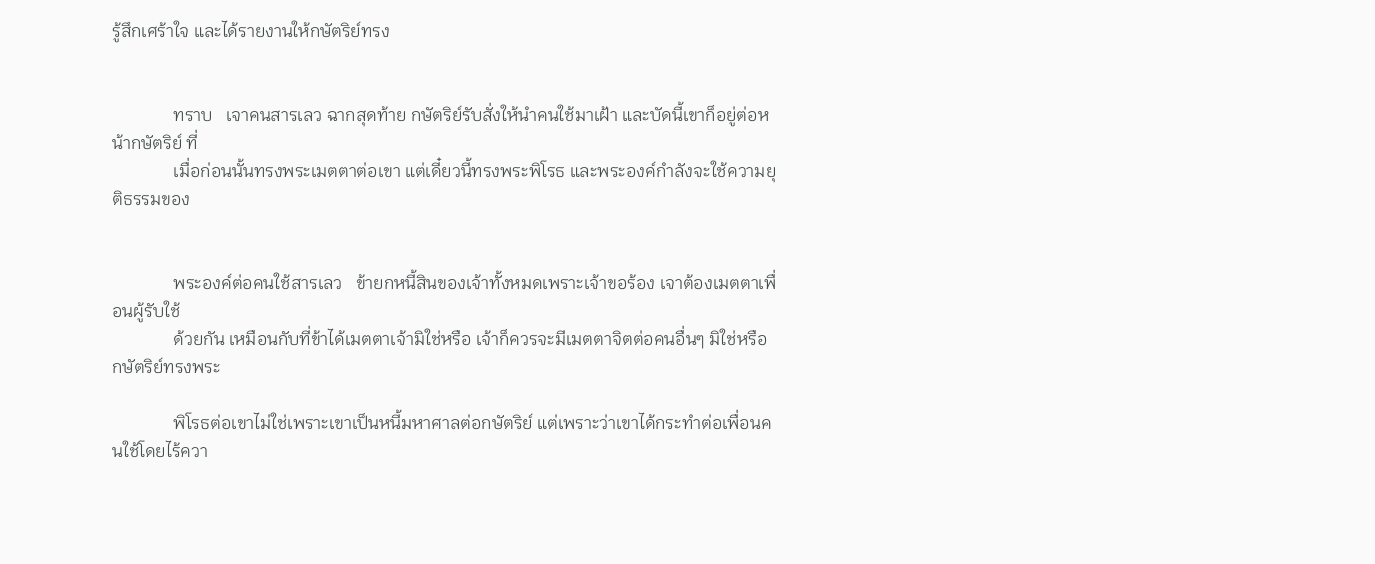รู้สึกเศร้าใจ และได้รายงานให้กษัตริย์ทรง


              ทราบ   เจาคนสารเลว ฉากสุดท้าย กษัตริย์รับสั่งให้นำคนใช้มาเฝ้า และบัดนี้เขาก็อยู่ต่อหน้ากษัตริย์ ที่
              เมื่อก่อนนั้นทรงพระเมตตาต่อเขา แต่เดี๋ยวนี้ทรงพระพิโรธ และพระองค์กำลังจะใช้ความยุติธรรมของ


              พระองค์ต่อคนใช้สารเลว   ข้ายกหนี้สินของเจ้าทั้งหมดเพราะเจ้าขอร้อง เจาต้องเมตตาเพื่อนผู้รับใช้
              ด้วยกัน เหมือนกับที่ข้าได้เมตตาเจ้ามิใช่หรือ เจ้าก็ควรจะมีเมตตาจิตต่อคนอื่นๆ มิใช่หรือ กษัตริย์ทรงพระ

              พิโรธต่อเขาไม่ใช่เพราะเขาเป็นหนี้มหาศาลต่อกษัตริย์ แต่เพราะว่าเขาได้กระทำต่อเพื่อนคนใช้โดยไร้ควา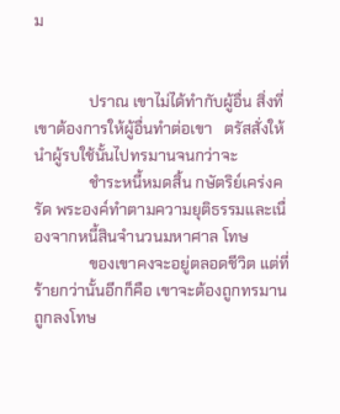ม


              ปราณ เขาไม่ได้ทำกับผู้อื่น สิ่งที่เขาต้องการให้ผู้อื่นทำต่อเขา   ตรัสสั่งให้นำผู้รบใช้นั้นไปทรมานจนกว่าจะ
              ชำระหนี้หมดสิ้น กษัตริย์เคร่งครัด พระองค์ทำตามความยุติธรรมและเนื่องจากหนี้สินจำนวนมหาศาล โทษ
              ของเขาคงจะอยู่ตลอดชีวิต แต่ที่ร้ายกว่านั้นอีกก็คือ เขาจะต้องถูกทรมาน ถูกลงโทษ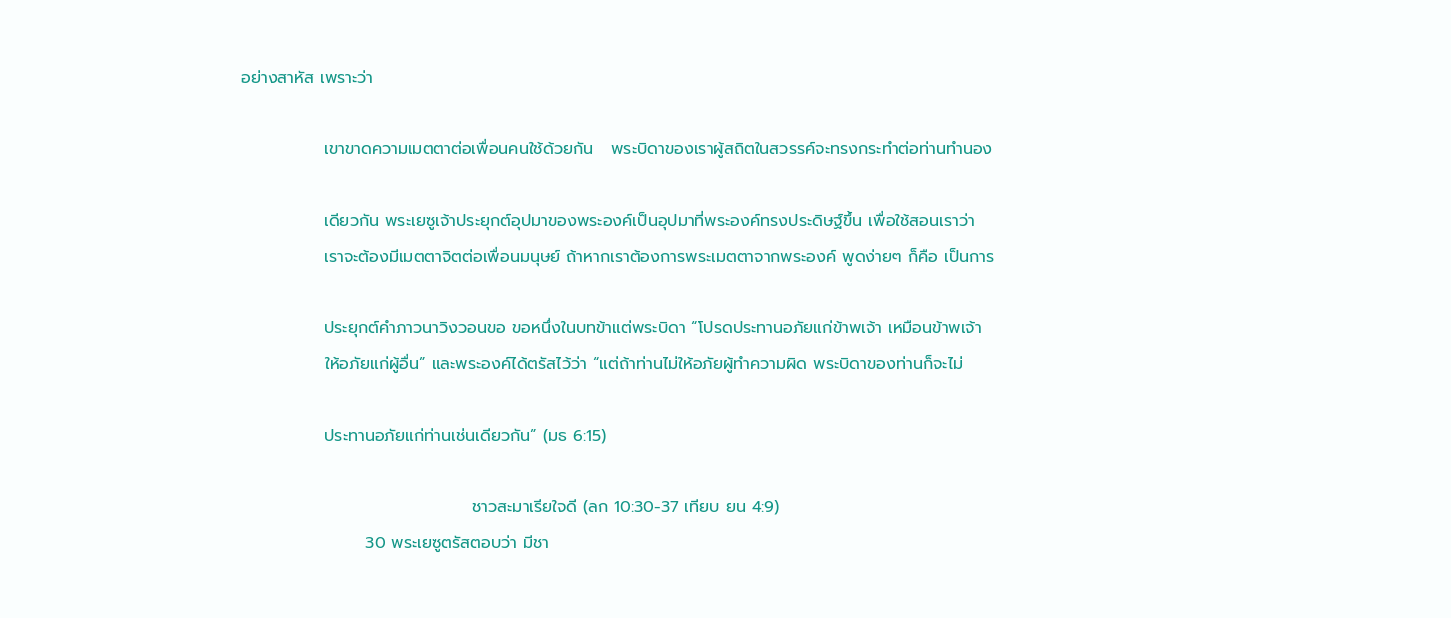อย่างสาหัส เพราะว่า

              เขาขาดความเมตตาต่อเพื่อนคนใช้ด้วยกัน   พระบิดาของเราผู้สถิตในสวรรค์จะทรงกระทำต่อท่านทำนอง

              เดียวกัน พระเยซูเจ้าประยุกต์อุปมาของพระองค์เป็นอุปมาที่พระองค์ทรงประดิษฐ์ขึ้น เพื่อใช้สอนเราว่า
              เราจะต้องมีเมตตาจิตต่อเพื่อนมนุษย์ ถ้าหากเราต้องการพระเมตตาจากพระองค์ พูดง่ายๆ ก็คือ เป็นการ

              ประยุกต์คำภาวนาวิงวอนขอ ขอหนึ่งในบทข้าแต่พระบิดา “โปรดประทานอภัยแก่ข้าพเจ้า เหมือนข้าพเจ้า
              ให้อภัยแก่ผู้อื่น” และพระองค์ได้ตรัสไว้ว่า “แต่ถ้าท่านไม่ให้อภัยผู้ทำความผิด พระบิดาของท่านก็จะไม่

              ประทานอภัยแก่ท่านเช่นเดียวกัน” (มธ 6:15)

                                       ชาวสะมาเรียใจดี (ลก 10:30-37 เทียบ ยน 4:9)
                     30 พระเยซูตรัสตอบว่า มีชา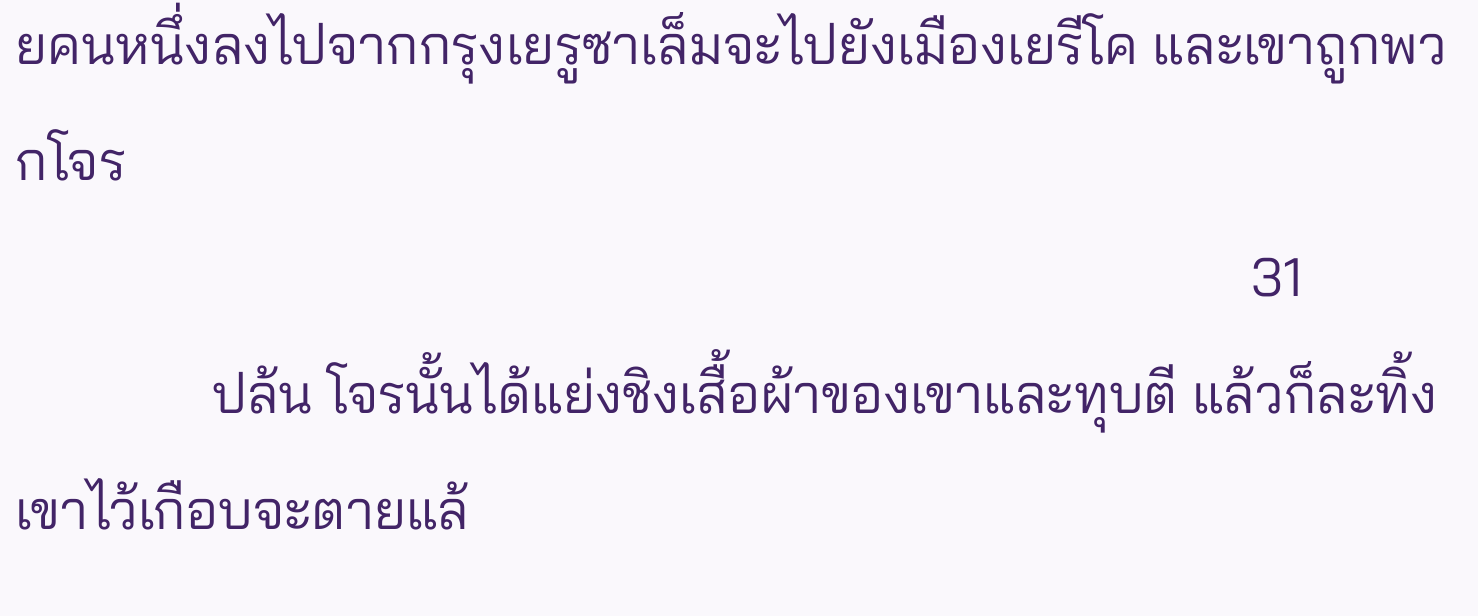ยคนหนึ่งลงไปจากกรุงเยรูซาเล็มจะไปยังเมืองเยรีโค และเขาถูกพวกโจร
                                                                                        31
              ปล้น โจรนั้นได้แย่งชิงเสื้อผ้าของเขาและทุบตี แล้วก็ละทิ้งเขาไว้เกือบจะตายแล้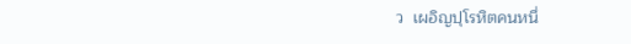ว  เผอิญปุโรหิตคนหนึ่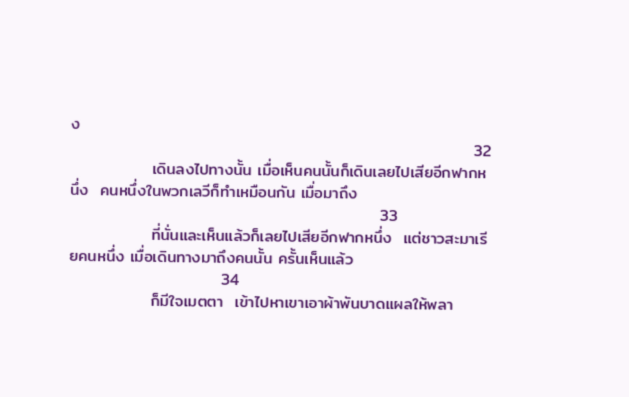ง
                                                                     32
              เดินลงไปทางนั้น เมื่อเห็นคนนั้นก็เดินเลยไปเสียอีกฟากหนึ่ง  คนหนึ่งในพวกเลวีก็ทำเหมือนกัน เมื่อมาถึง
                                                     33
              ที่นั่นและเห็นแล้วก็เลยไปเสียอีกฟากหนึ่ง  แต่ชาวสะมาเรียคนหนึ่ง เมื่อเดินทางมาถึงคนนั้น ครั้นเห็นแล้ว
                          34
              ก็มีใจเมตตา  เข้าไปหาเขาเอาผ้าพันบาดแผลให้พลา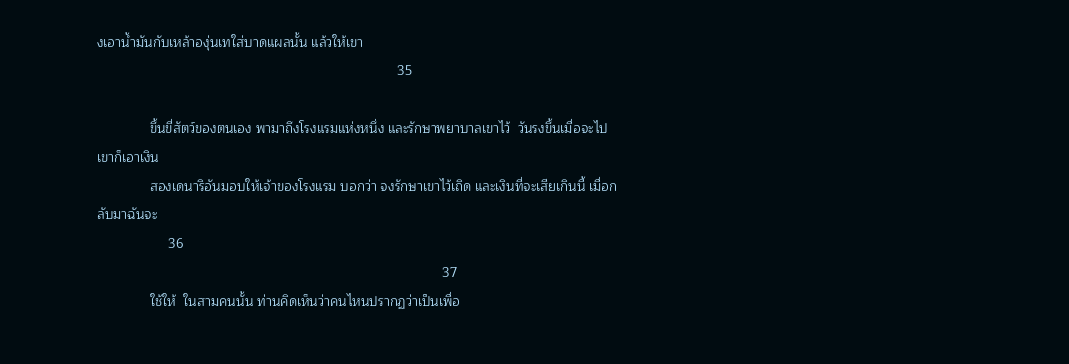งเอาน้ำมันกับเหล้าองุ่นเทใส่บาดแผลนั้น แล้วให้เขา
                                                                                35

              ขึ้นขี่สัตว์ของตนเอง พามาถึงโรงแรมแห่งหนึ่ง และรักษาพยาบาลเขาไว้  วันรงขึ้นเมื่อจะไป เขาก็เอาเงิน
              สองเดนาริอันมอบให้เจ้าของโรงแรม บอกว่า จงรักษาเขาไว้เถิด และเงินที่จะเสียเกินนี้ เมื่อกลับมาฉันจะ
                   36
                                                                                            37
              ใช้ให้  ในสามคนนั้น ท่านคิดเห็นว่าคนไหนปรากฏว่าเป็นเพื่อ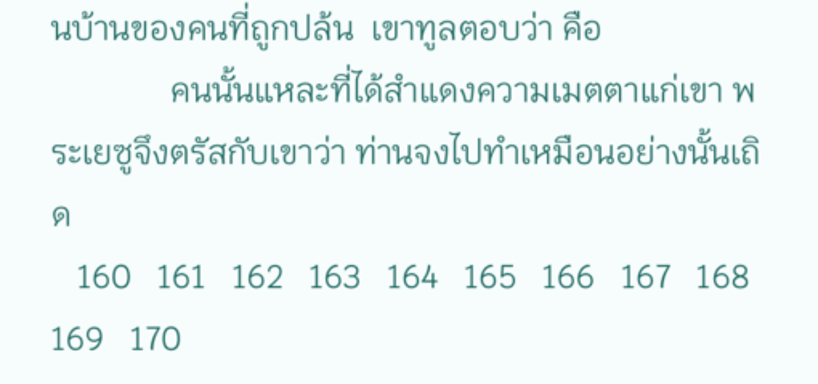นบ้านของคนที่ถูกปล้น  เขาทูลตอบว่า คือ
              คนนั้นแหละที่ได้สำแดงความเมตตาแก่เขา พระเยซูจึงตรัสกับเขาว่า ท่านจงไปทำเหมือนอย่างนั้นเถิด
   160   161   162   163   164   165   166   167   168   169   170